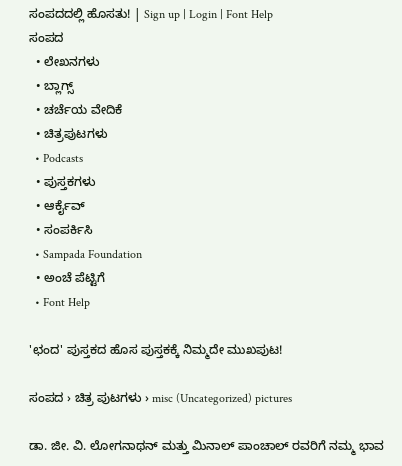ಸಂಪದದಲ್ಲಿ ಹೊಸತು! | Sign up | Login | Font Help
ಸಂಪದ
  • ಲೇಖನಗಳು
  • ಬ್ಲಾಗ್ಸ್
  • ಚರ್ಚೆಯ ವೇದಿಕೆ
  • ಚಿತ್ರಪುಟಗಳು
  • Podcasts
  • ಪುಸ್ತಕಗಳು
  • ಆರ್ಕೈವ್
  • ಸಂಪರ್ಕಿಸಿ
  • Sampada Foundation
  • ಅಂಚೆ ಪೆಟ್ಟಿಗೆ
  • Font Help

'ಛಂದ' ಪುಸ್ತಕದ ಹೊಸ ಪುಸ್ತಕಕ್ಕೆ ನಿಮ್ಮದೇ ಮುಖಪುಟ!

ಸಂಪದ › ಚಿತ್ರ ಪುಟಗಳು › misc (Uncategorized) pictures

ಡಾ. ಜೀ. ವಿ. ಲೋಗನಾಥನ್ ಮತ್ತು ಮಿನಾಲ್ ಪಾಂಚಾಲ್ ರವರಿಗೆ ನಮ್ಮ ಭಾವ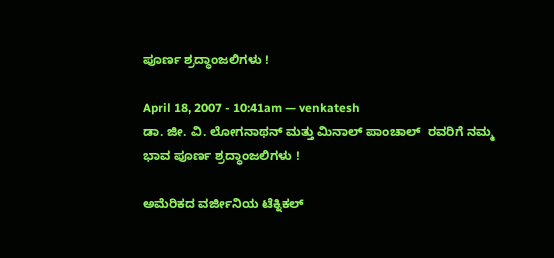ಪೂರ್ಣ ಶ್ರದ್ಧಾಂಜಲಿಗಳು !

April 18, 2007 - 10:41am — venkatesh
ಡಾ. ಜೀ. ವಿ. ಲೋಗನಾಥನ್ ಮತ್ತು ಮಿನಾಲ್ ಪಾಂಚಾಲ್  ರವರಿಗೆ ನಮ್ಮ ಭಾವ ಪೂರ್ಣ ಶ್ರದ್ಧಾಂಜಲಿಗಳು !

ಅಮೆರಿಕದ ವರ್ಜೀನಿಯ ಟೆಕ್ನಿಕಲ್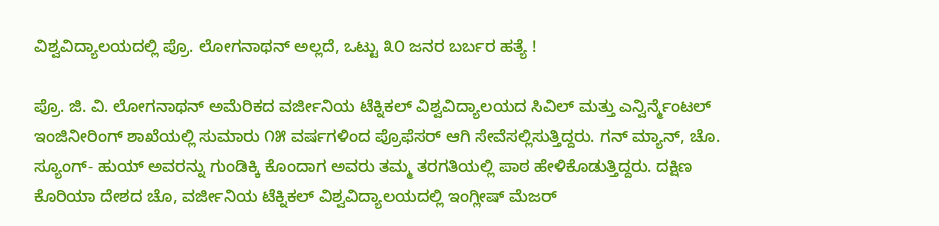ವಿಶ್ವವಿದ್ಯಾಲಯದಲ್ಲಿ ಪ್ರೊ. ಲೋಗನಾಥನ್ ಅಲ್ಲದೆ, ಒಟ್ಟು ೩೦ ಜನರ ಬರ್ಬರ ಹತ್ಯೆ !

ಪ್ರೊ. ಜಿ. ವಿ. ಲೋಗನಾಥನ್ ಅಮೆರಿಕದ ವರ್ಜೀನಿಯ ಟೆಕ್ನಿಕಲ್ ವಿಶ್ವವಿದ್ಯಾಲಯದ ಸಿವಿಲ್ ಮತ್ತು ಎನ್ವಿರ್ನ್ಮೆಂಟಲ್ ಇಂಜಿನೀರಿಂಗ್ ಶಾಖೆಯಲ್ಲಿ ಸುಮಾರು ೧೫ ವರ್ಷಗಳಿಂದ ಪ್ರೊಫೆಸರ್ ಆಗಿ ಸೇವೆಸಲ್ಲಿಸುತ್ತಿದ್ದರು. ಗನ್ ಮ್ಯಾನ್, ಚೊ. ಸ್ಯೂಂಗ್- ಹುಯ್ ಅವರನ್ನು ಗುಂಡಿಕ್ಕಿ ಕೊಂದಾಗ ಅವರು ತಮ್ಮ ತರಗತಿಯಲ್ಲಿ ಪಾಠ ಹೇಳಿಕೊಡುತ್ತಿದ್ದರು. ದಕ್ಷಿಣ ಕೊರಿಯಾ ದೇಶದ ಚೊ, ವರ್ಜೀನಿಯ ಟೆಕ್ನಿಕಲ್ ವಿಶ್ವವಿದ್ಯಾಲಯದಲ್ಲಿ ಇಂಗ್ಲೀಷ್ ಮೆಜರ್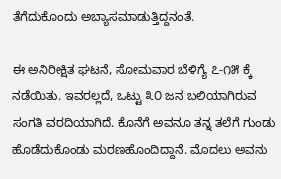ತೆಗೆದುಕೊಂದು ಅಬ್ಯಾಸಮಾಡುತ್ತಿದ್ದನಂತೆ.

ಈ ಅನಿರೀಕ್ಷಿತ ಘಟನೆ, ಸೋಮವಾರ ಬೆಳಿಗ್ಯೆ ೭-೧೫ ಕ್ಕೆ ನಡೆಯಿತು. ಇವರಲ್ಲದೆ, ಒಟ್ಟು ೩೦ ಜನ ಬಲಿಯಾಗಿರುವ ಸಂಗತಿ ವರದಿಯಾಗಿದೆ. ಕೊನೆಗೆ ಅವನೂ ತನ್ನ ತಲೆಗೆ ಗುಂಡು ಹೊಡೆದುಕೊಂಡು ಮರಣಹೊಂದಿದ್ದಾನೆ. ಮೊದಲು ಅವನು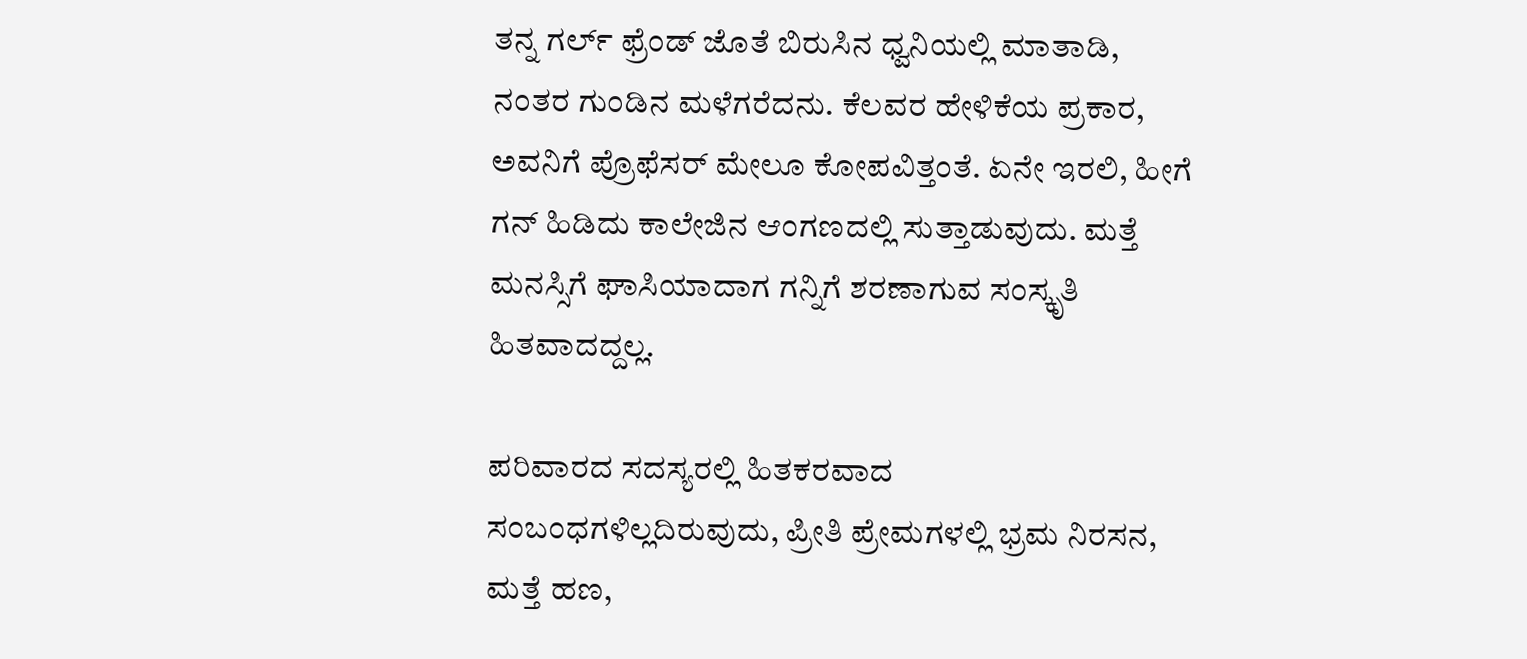ತನ್ನ ಗರ್ಲ್ ಫ್ರೆಂಡ್ ಜೊತೆ ಬಿರುಸಿನ ಧ್ವನಿಯಲ್ಲಿ ಮಾತಾಡಿ, ನಂತರ ಗುಂಡಿನ ಮಳೆಗರೆದನು. ಕೆಲವರ ಹೇಳಿಕೆಯ ಪ್ರಕಾರ, ಅವನಿಗೆ ಪ್ರೊಫೆಸರ್ ಮೇಲೂ ಕೋಪವಿತ್ತಂತೆ. ಏನೇ ಇರಲಿ, ಹೀಗೆ ಗನ್ ಹಿಡಿದು ಕಾಲೇಜಿನ ಆಂಗಣದಲ್ಲಿ ಸುತ್ತಾಡುವುದು. ಮತ್ತೆ ಮನಸ್ಸಿಗೆ ಘಾಸಿಯಾದಾಗ ಗನ್ನಿಗೆ ಶರಣಾಗುವ ಸಂಸ್ಕೃತಿ ಹಿತವಾದದ್ದಲ್ಲ.

ಪರಿವಾರದ ಸದಸ್ಯರಲ್ಲಿ ಹಿತಕರವಾದ ಸಂಬಂಧಗಳಿಲ್ಲದಿರುವುದು, ಪ್ರೀತಿ ಪ್ರೇಮಗಳಲ್ಲಿ ಭ್ರಮ ನಿರಸನ, ಮತ್ತೆ ಹಣ,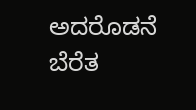ಅದರೊಡನೆ ಬೆರೆತ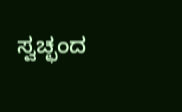ಸ್ವಚ್ಛಂದ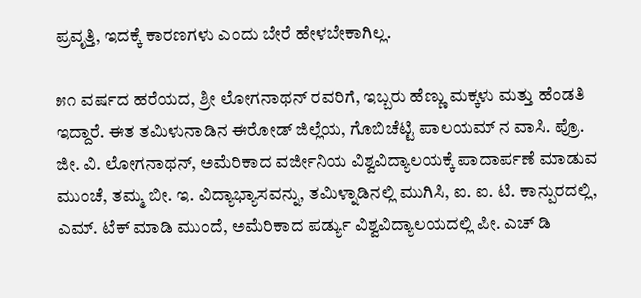ಪ್ರವೃತ್ತಿ, ಇದಕ್ಕೆ ಕಾರಣಗಳು ಎಂದು ಬೇರೆ ಹೇಳಬೇಕಾಗಿಲ್ಲ.

೫೧ ವರ್ಷದ ಹರೆಯದ, ಶ್ರೀ ಲೋಗನಾಥನ್ ರವರಿಗೆ, ಇಬ್ಬರು ಹೆಣ್ಣು ಮಕ್ಕಳು ಮತ್ತು ಹೆಂಡತಿ ಇದ್ದಾರೆ. ಈತ ತಮಿಳುನಾಡಿನ ಈರೋಡ್ ಜಿಲ್ಲೆಯ, ಗೊಬಿಚೆಟ್ಟಿ ಪಾಲಯಮ್ ನ ವಾಸಿ. ಪ್ರೊ. ಜೀ. ವಿ. ಲೋಗನಾಥನ್, ಅಮೆರಿಕಾದ ವರ್ಜೀನಿಯ ವಿಶ್ವವಿದ್ಯಾಲಯಕ್ಕೆ ಪಾದಾರ್ಪಣೆ ಮಾಡುವ ಮುಂಚೆ, ತಮ್ಮ ಬೀ. ಇ. ವಿದ್ಯಾಭ್ಯಾಸವನ್ನು, ತಮಿಳ್ನಾಡಿನಲ್ಲಿ ಮುಗಿಸಿ, ಐ. ಐ. ಟಿ. ಕಾನ್ಪುರದಲ್ಲಿ, ಎಮ್. ಟೆಕ್ ಮಾಡಿ ಮುಂದೆ, ಅಮೆರಿಕಾದ ಪರ್ಡ್ಯು ವಿಶ್ವವಿದ್ಯಾಲಯದಲ್ಲಿ ಪೀ. ಎಚ್ ಡಿ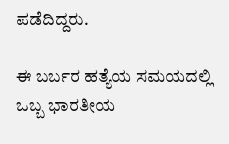ಪಡೆದಿದ್ದರು.

ಈ ಬರ್ಬರ ಹತ್ಯೆಯ ಸಮಯದಲ್ಲಿ ಒಬ್ಬ ಭಾರತೀಯ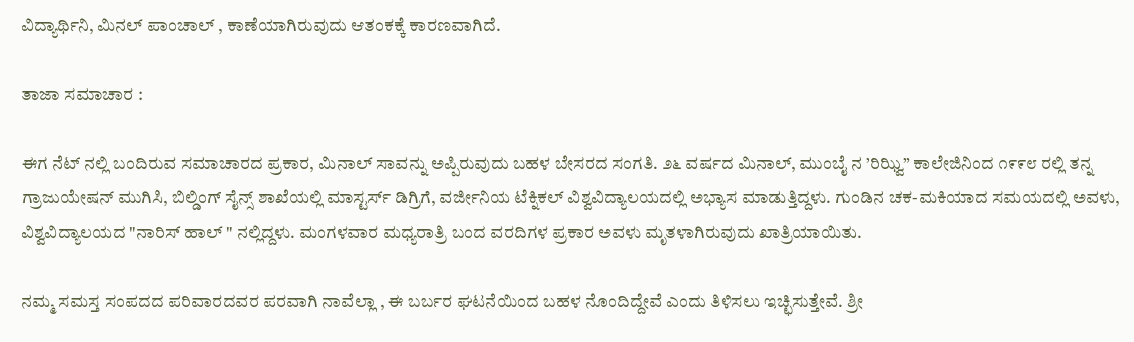ವಿದ್ಯಾರ್ಥಿನಿ, ಮಿನಲ್ ಪಾಂಚಾಲ್ , ಕಾಣೆಯಾಗಿರುವುದು ಆತಂಕಕ್ಕೆ ಕಾರಣವಾಗಿದೆ.

ತಾಜಾ ಸಮಾಚಾರ :

ಈಗ ನೆಟ್ ನಲ್ಲಿ ಬಂದಿರುವ ಸಮಾಚಾರದ ಪ್ರಕಾರ, ಮಿನಾಲ್ ಸಾವನ್ನು ಅಪ್ಪಿರುವುದು ಬಹಳ ಬೇಸರದ ಸಂಗತಿ. ೨೬ ವರ್ಷದ ಮಿನಾಲ್, ಮುಂಬೈ ನ ’ರಿಝ್ವಿ” ಕಾಲೇಜಿನಿಂದ ೧೯೯೮ ರಲ್ಲಿ ತನ್ನ ಗ್ರಾಜುಯೇಷನ್ ಮುಗಿಸಿ, ಬಿಲ್ಡಿಂಗ್ ಸೈನ್ಸ್ ಶಾಖೆಯಲ್ಲಿ ಮಾಸ್ಟರ್ಸ್ ಡಿಗ್ರಿಗೆ, ವರ್ಜೀನಿಯ ಟೆಕ್ನಿಕಲ್ ವಿಶ್ವವಿದ್ಯಾಲಯದಲ್ಲಿ ಅಭ್ಯಾಸ ಮಾಡುತ್ತಿದ್ದಳು. ಗುಂಡಿನ ಚಕ-ಮಕಿಯಾದ ಸಮಯದಲ್ಲಿ ಅವಳು, ವಿಶ್ವವಿದ್ಯಾಲಯದ "ನಾರಿಸ್ ಹಾಲ್ " ನಲ್ಲಿದ್ದಳು. ಮಂಗಳವಾರ ಮಧ್ಯರಾತ್ರಿ ಬಂದ ವರದಿಗಳ ಪ್ರಕಾರ ಅವಳು ಮೃತಳಾಗಿರುವುದು ಖಾತ್ರಿಯಾಯಿತು.

ನಮ್ಮ ಸಮಸ್ತ ಸಂಪದದ ಪರಿವಾರದವರ ಪರವಾಗಿ ನಾವೆಲ್ಲಾ , ಈ ಬರ್ಬರ ಘಟನೆಯಿಂದ ಬಹಳ ನೊಂದಿದ್ದೇವೆ ಎಂದು ತಿಳಿಸಲು ಇಚ್ಛಿಸುತ್ತೇವೆ. ಶ್ರೀ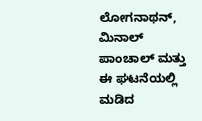ಲೋಗನಾಥನ್, ಮಿನಾಲ್ ಪಾಂಚಾಲ್ ಮತ್ತು ಈ ಘಟನೆಯಲ್ಲಿ ಮಡಿದ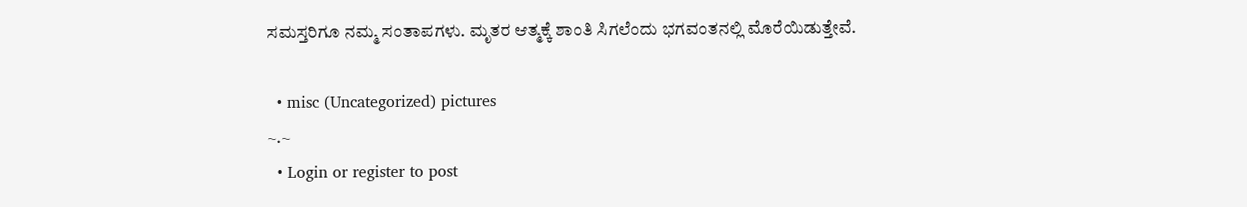ಸಮಸ್ತರಿಗೂ ನಮ್ಮ ಸಂತಾಪಗಳು. ಮೃತರ ಆತ್ಮಕ್ಕೆ ಶಾಂತಿ ಸಿಗಲೆಂದು ಭಗವಂತನಲ್ಲಿ ಮೊರೆಯಿಡುತ್ತೇವೆ.

  • misc (Uncategorized) pictures
~.~
  • Login or register to post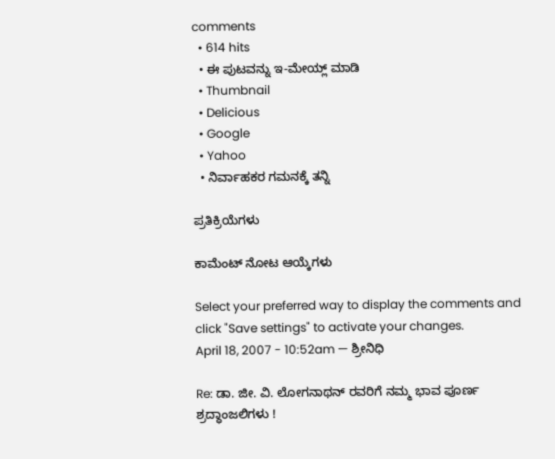comments
  • 614 hits
  • ಈ ಪುಟವನ್ನು ಇ-ಮೇಯ್ಲ್ ಮಾಡಿ
  • Thumbnail
  • Delicious
  • Google
  • Yahoo
  • ನಿರ್ವಾಹಕರ ಗಮನಕ್ಕೆ ತನ್ನಿ

ಪ್ರತಿಕ್ರಿಯೆಗಳು

ಕಾಮೆಂಟ್ ನೋಟ ಆಯ್ಕೆಗಳು

Select your preferred way to display the comments and click "Save settings" to activate your changes.
April 18, 2007 - 10:52am — ಶ್ರೀನಿಧಿ

Re: ಡಾ. ಜೀ. ವಿ. ಲೋಗನಾಥನ್ ರವರಿಗೆ ನಮ್ಮ ಭಾವ ಪೂರ್ಣ ಶ್ರದ್ಧಾಂಜಲಿಗಳು !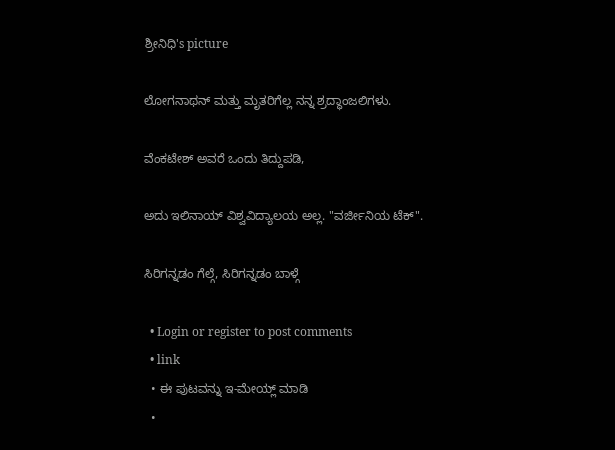ಶ್ರೀನಿಧಿ's picture

ಲೋಗನಾಥನ್ ಮತ್ತು ಮೃತರಿಗೆಲ್ಲ ನನ್ನ ಶ್ರದ್ಧಾಂಜಲಿಗಳು.

ವೆಂಕಟೇಶ್ ಅವರೆ ಒಂದು ತಿದ್ದುಪಡಿ,

ಅದು ಇಲಿನಾಯ್ ವಿಶ್ವವಿದ್ಯಾಲಯ ಅಲ್ಲ. "ವರ್ಜೀನಿಯ ಟೆಕ್".

ಸಿರಿಗನ್ನಡಂ ಗೆಲ್ಗೆ, ಸಿರಿಗನ್ನಡಂ ಬಾಳ್ಗೆ

  • Login or register to post comments
  • link
  • ಈ ಪುಟವನ್ನು ಇ-ಮೇಯ್ಲ್ ಮಾಡಿ
  •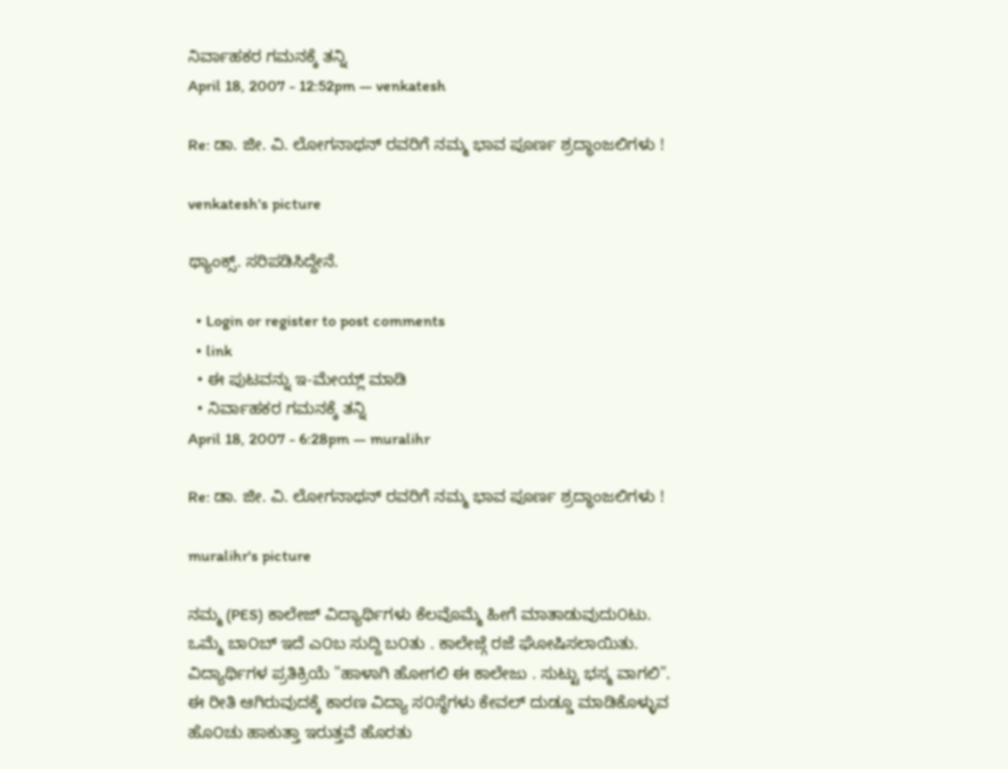ನಿರ್ವಾಹಕರ ಗಮನಕ್ಕೆ ತನ್ನಿ
April 18, 2007 - 12:52pm — venkatesh

Re: ಡಾ. ಜೀ. ವಿ. ಲೋಗನಾಥನ್ ರವರಿಗೆ ನಮ್ಮ ಭಾವ ಪೂರ್ಣ ಶ್ರದ್ಧಾಂಜಲಿಗಳು !

venkatesh's picture

ಥ್ಯಾಂಕ್ಸ್. ಸರಿಪಡಿಸಿದ್ದೇನೆ.

  • Login or register to post comments
  • link
  • ಈ ಪುಟವನ್ನು ಇ-ಮೇಯ್ಲ್ ಮಾಡಿ
  • ನಿರ್ವಾಹಕರ ಗಮನಕ್ಕೆ ತನ್ನಿ
April 18, 2007 - 6:28pm — muralihr

Re: ಡಾ. ಜೀ. ವಿ. ಲೋಗನಾಥನ್ ರವರಿಗೆ ನಮ್ಮ ಭಾವ ಪೂರ್ಣ ಶ್ರದ್ಧಾಂಜಲಿಗಳು !

muralihr's picture

ನಮ್ಮ (PES) ಕಾಲೇಜ್ ವಿದ್ಯಾರ್ಥಿಗಳು ಕೆಲವೊಮ್ಮೆ ಹೀಗೆ ಮಾತಾಡುವುದು೦ಟು.
ಒಮ್ಮೆ ಬಾ೦ಬ್ ಇದೆ ಎ೦ಬ ಸುದ್ದಿ ಬ೦ತು . ಕಾಲೇಜ್ಗೆ ರಜೆ ಘೋಷಿಸಲಾಯಿತು.
ವಿದ್ಯಾರ್ಥಿಗಳ ಪ್ರತಿಕ್ರಿಯೆ "ಹಾಳಾಗಿ ಹೋಗಲಿ ಈ ಕಾಲೇಜು . ಸುಟ್ಟು ಭಸ್ಮ ವಾಗಲಿ".
ಈ ರೀತಿ ಆಗಿರುವುದಕ್ಕೆ ಕಾರಣ ವಿದ್ಯಾ ಸ೦ಸ್ಥೆಗಳು ಕೇವಲ್ ದುಡ್ಡೂ ಮಾಡಿಕೊಳ್ಳುವ
ಹೊ೦ಚು ಹಾಕುತ್ತಾ ಇರುತ್ತವೆ ಹೊರತು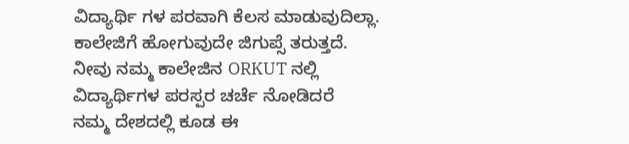ವಿದ್ಯಾರ್ಥಿ ಗಳ ಪರವಾಗಿ ಕೆಲಸ ಮಾಡುವುದಿಲ್ಲಾ.
ಕಾಲೇಜಿಗೆ ಹೋಗುವುದೇ ಜಿಗುಪ್ಸೆ ತರುತ್ತದೆ. ನೀವು ನಮ್ಮ ಕಾಲೇಜಿನ ORKUT ನಲ್ಲಿ ವಿದ್ಯಾರ್ಥಿಗಳ ಪರಸ್ಪರ ಚರ್ಚೆ ನೋಡಿದರೆ
ನಮ್ಮ ದೇಶದಲ್ಲಿ ಕೂಡ ಈ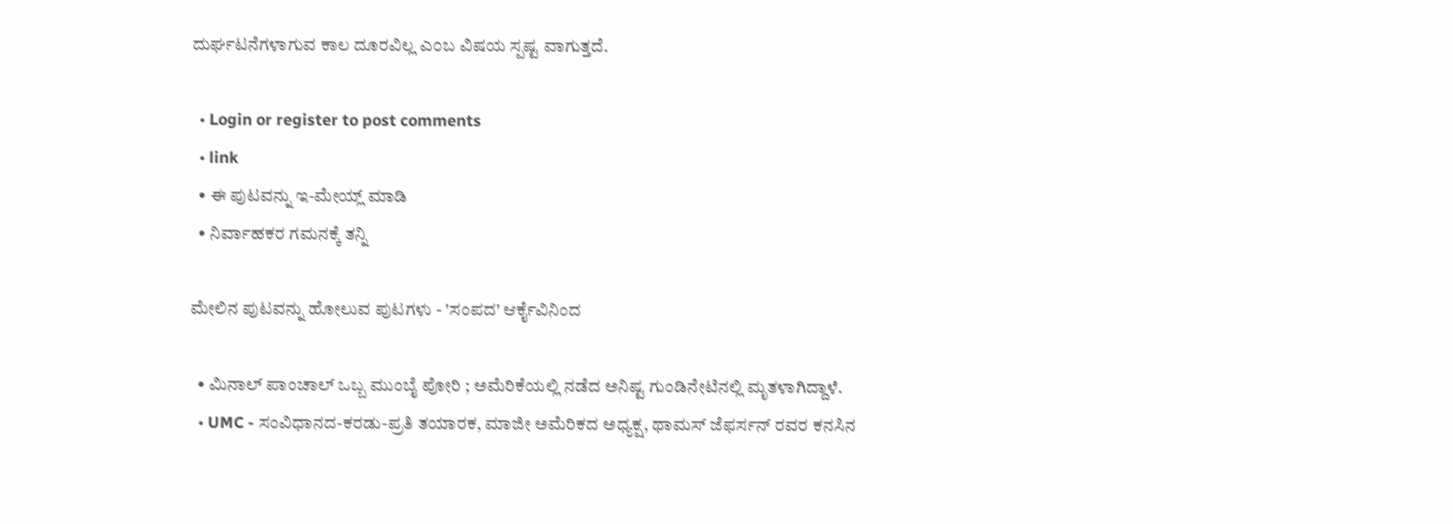ದುರ್ಘಟನೆಗಳಾಗುವ ಕಾಲ ದೂರವಿಲ್ಲ ಎ೦ಬ ವಿಷಯ ಸ್ಪಷ್ಟ ವಾಗುತ್ತದೆ.

  • Login or register to post comments
  • link
  • ಈ ಪುಟವನ್ನು ಇ-ಮೇಯ್ಲ್ ಮಾಡಿ
  • ನಿರ್ವಾಹಕರ ಗಮನಕ್ಕೆ ತನ್ನಿ

ಮೇಲಿನ ಪುಟವನ್ನು ಹೋಲುವ ಪುಟಗಳು - 'ಸಂಪದ' ಆರ್ಕೈವಿನಿಂದ

  • ಮಿನಾಲ್ ಪಾಂಚಾಲ್ ಒಬ್ಬ ಮುಂಬೈ ಪೋರಿ ; ಅಮೆರಿಕೆಯಲ್ಲಿ ನಡೆದ ಅನಿಷ್ಟ ಗುಂಡಿನೇಟಿನಲ್ಲಿ ಮೃತಳಾಗಿದ್ದಾಳೆ.
  • UMC - ಸಂವಿಧಾನದ-ಕರಡು-ಪ್ರತಿ ತಯಾರಕ, ಮಾಜೀ ಅಮೆರಿಕದ ಅಧ್ಯಕ್ಷ, ಥಾಮಸ್ ಜೆಫರ್ಸನ್ ರವರ ಕನಸಿನ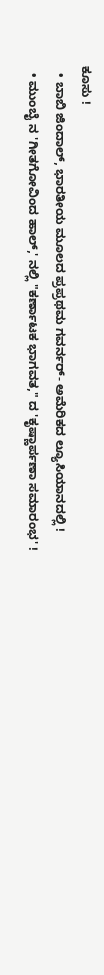ಕೂಸು !
  • ಬಾಬಿ ಜಿಂದಾಲ್, ಭಾರತೀಯ ಮೂಲದ ಪ್ರಪ್ರಥಮ ಗವರ್ನರ್- ಅಮೆರಿಕದ ಲ್ಯೂಸಿಯಾನದಲ್ಲಿ !
  • ಮುಂಬೈ ನ 'ಗೀತಗೋವಿಂದ ಹಾಲ್,' ನಲ್ಲಿ "ಕರ್ಣಾಟಕ ಭಾಗವತ," ದ 'ಕೃಷ್ಣಾರ್ಪಣಾ ಸಮಾರಂಭ' !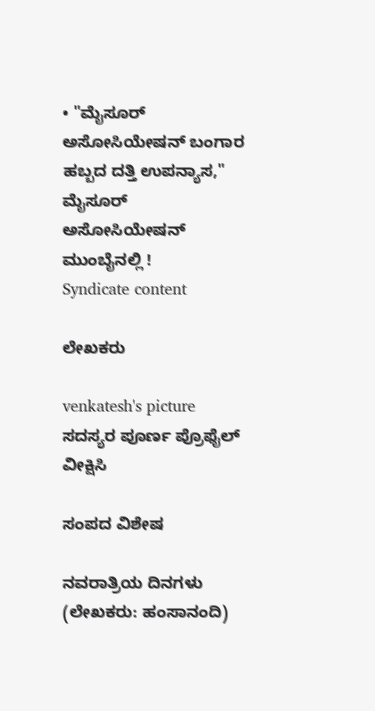• "ಮೈಸೂರ್ ಅಸೋಸಿಯೇಷನ್ ಬಂಗಾರ ಹಬ್ಬದ ದತ್ತಿ ಉಪನ್ಯಾಸ," ಮೈಸೂರ್ ಅಸೋಸಿಯೇಷನ್ ಮುಂಬೈನಲ್ಲಿ !
Syndicate content

ಲೇಖಕರು

venkatesh's picture
ಸದಸ್ಯರ ಪೂರ್ಣ ಪ್ರೊಫೈಲ್ ವೀಕ್ಷಿಸಿ

ಸಂಪದ ವಿಶೇಷ

ನವರಾತ್ರಿಯ ದಿನಗಳು (ಲೇಖಕರು: ಹಂಸಾನಂದಿ)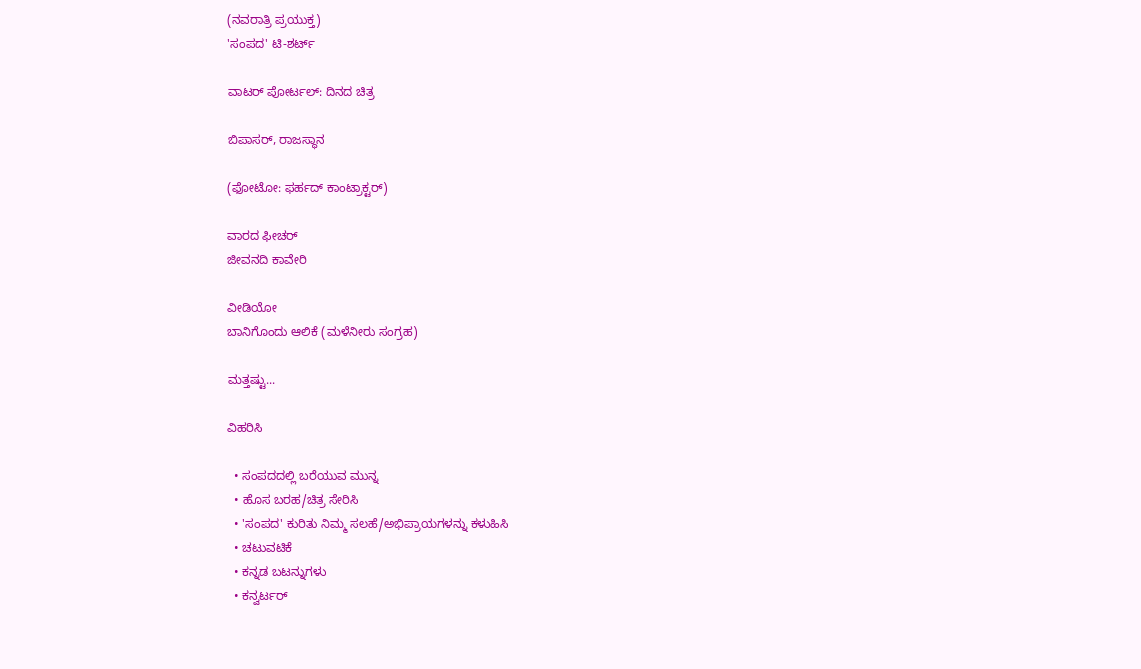(ನವರಾತ್ರಿ ಪ್ರಯುಕ್ತ)
'ಸಂಪದ' ಟಿ-ಶರ್ಟ್

ವಾಟರ್ ಪೋರ್ಟಲ್: ದಿನದ ಚಿತ್ರ

ಬಿಪಾಸರ್, ರಾಜಸ್ಥಾನ

(ಫೋಟೋ: ಫರ್ಹದ್ ಕಾಂಟ್ರಾಕ್ಟರ್)

ವಾರದ ಫೀಚರ್
ಜೀವನದಿ ಕಾವೇರಿ

ವೀಡಿಯೋ
ಬಾನಿಗೊಂದು ಆಲಿಕೆ (ಮಳೆನೀರು ಸಂಗ್ರಹ)

ಮತ್ತಷ್ಟು...

ವಿಹರಿಸಿ

  • ಸಂಪದದಲ್ಲಿ ಬರೆಯುವ ಮುನ್ನ
  • ಹೊಸ ಬರಹ/ಚಿತ್ರ ಸೇರಿಸಿ
  • 'ಸಂಪದ' ಕುರಿತು ನಿಮ್ಮ ಸಲಹೆ/ಅಭಿಪ್ರಾಯಗಳನ್ನು ಕಳುಹಿಸಿ
  • ಚಟುವಟಿಕೆ
  • ಕನ್ನಡ ಬಟನ್ನುಗಳು
  • ಕನ್ವರ್ಟರ್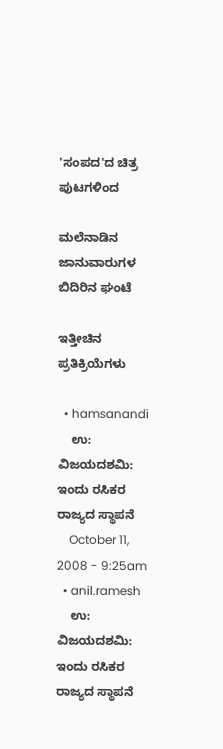'ಸಂಪದ'ದ ಚಿತ್ರ ಪುಟಗಳಿಂದ

ಮಲೆನಾಡಿನ ಜಾನುವಾರುಗಳ ಬಿದಿರಿನ ಘಂಟೆ

ಇತ್ತೀಚಿನ ಪ್ರತಿಕ್ರಿಯೆಗಳು

  • hamsanandi
    ಉ: ವಿಜಯದಶಮಿ: ಇಂದು ರಸಿಕರ ರಾಜ್ಯದ ಸ್ಥಾಪನೆ
    October 11, 2008 - 9:25am
  • anil.ramesh
    ಉ: ವಿಜಯದಶಮಿ: ಇಂದು ರಸಿಕರ ರಾಜ್ಯದ ಸ್ಥಾಪನೆ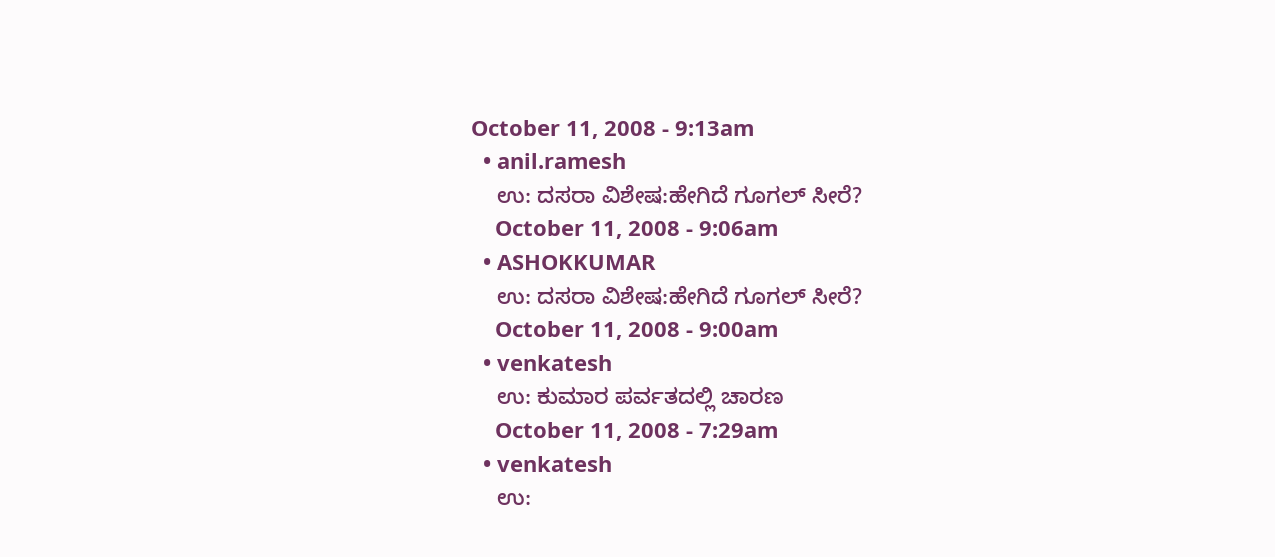October 11, 2008 - 9:13am
  • anil.ramesh
    ಉ: ದಸರಾ ವಿಶೇಷ:ಹೇಗಿದೆ ಗೂಗಲ್ ಸೀರೆ?
    October 11, 2008 - 9:06am
  • ASHOKKUMAR
    ಉ: ದಸರಾ ವಿಶೇಷ:ಹೇಗಿದೆ ಗೂಗಲ್ ಸೀರೆ?
    October 11, 2008 - 9:00am
  • venkatesh
    ಉ: ಕುಮಾರ ಪರ್ವತದಲ್ಲಿ ಚಾರಣ
    October 11, 2008 - 7:29am
  • venkatesh
    ಉ: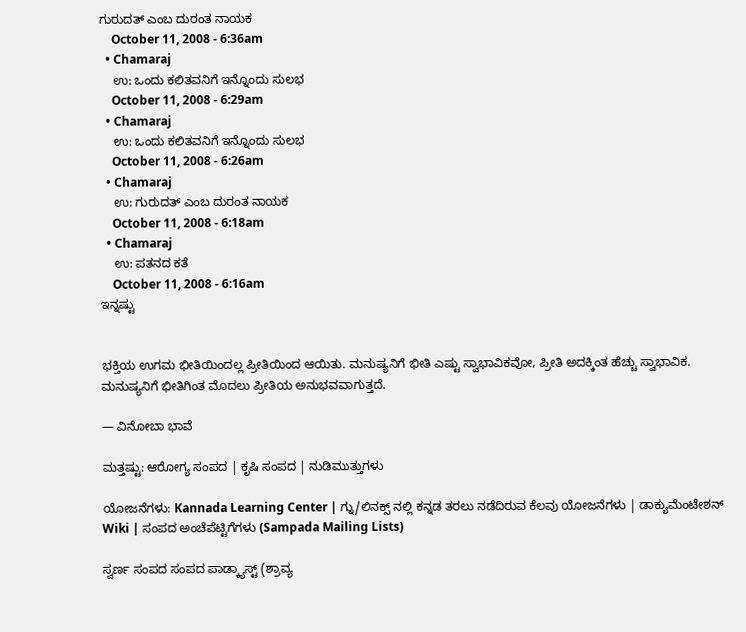ಗುರುದತ್ ಎಂಬ ದುರಂತ ನಾಯಕ
    October 11, 2008 - 6:36am
  • Chamaraj
    ಉ: ಒಂದು ಕಲಿತವನಿಗೆ ಇನ್ನೊಂದು ಸುಲಭ
    October 11, 2008 - 6:29am
  • Chamaraj
    ಉ: ಒಂದು ಕಲಿತವನಿಗೆ ಇನ್ನೊಂದು ಸುಲಭ
    October 11, 2008 - 6:26am
  • Chamaraj
    ಉ: ಗುರುದತ್ ಎಂಬ ದುರಂತ ನಾಯಕ
    October 11, 2008 - 6:18am
  • Chamaraj
    ಉ: ಪತನದ ಕತೆ
    October 11, 2008 - 6:16am
ಇನ್ನಷ್ಟು


ಭಕ್ತಿಯ ಉಗಮ ಭೀತಿಯಿಂದಲ್ಲ ಪ್ರೀತಿಯಿಂದ ಆಯಿತು. ಮನುಷ್ಯನಿಗೆ ಭೀತಿ ಎಷ್ಟು ಸ್ವಾಭಾವಿಕವೋ, ಪ್ರೀತಿ ಅದಕ್ಕಿಂತ ಹೆಚ್ಚು ಸ್ವಾಭಾವಿಕ. ಮನುಷ್ಯನಿಗೆ ಭೀತಿಗಿಂತ ಮೊದಲು ಪ್ರೀತಿಯ ಅನುಭವವಾಗುತ್ತದೆ.

— ವಿನೋಬಾ ಭಾವೆ

ಮತ್ತಷ್ಟು: ಆರೋಗ್ಯ ಸಂಪದ | ಕೃಷಿ ಸಂಪದ | ನುಡಿಮುತ್ತುಗಳು

ಯೋಜನೆಗಳು: Kannada Learning Center | ಗ್ನು/ಲಿನಕ್ಸ್ ನಲ್ಲಿ ಕನ್ನಡ ತರಲು ನಡೆದಿರುವ ಕೆಲವು ಯೋಜನೆಗಳು | ಡಾಕ್ಯುಮೆಂಟೇಶನ್ Wiki | ಸಂಪದ ಅಂಚೆಪೆಟ್ಟಿಗೆಗಳು (Sampada Mailing Lists)

ಸ್ವರ್ಣ ಸಂಪದ ಸಂಪದ ಪಾಡ್ಕ್ಯಾಸ್ಟ್ (ಶ್ರಾವ್ಯ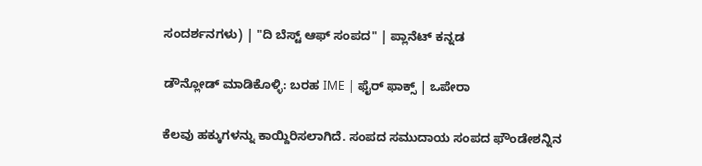ಸಂದರ್ಶನಗಳು) | "ದಿ ಬೆಸ್ಟ್ ಆಫ್ ಸಂಪದ" | ಪ್ಲಾನೆಟ್ ಕನ್ನಡ

ಡೌನ್ಲೋಡ್ ಮಾಡಿಕೊಳ್ಳಿ: ಬರಹ IME | ಫೈರ್ ಫಾಕ್ಸ್ | ಒಪೇರಾ

ಕೆಲವು ಹಕ್ಕುಗಳನ್ನು ಕಾಯ್ದಿರಿಸಲಾಗಿದೆ. ಸಂಪದ ಸಮುದಾಯ ಸಂಪದ ಫೌಂಡೇಶನ್ನಿನ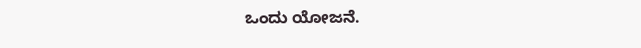ಒಂದು ಯೋಜನೆ.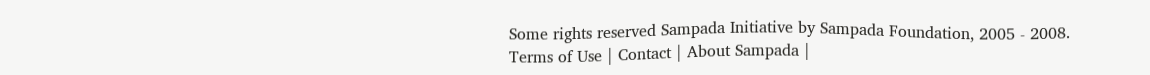Some rights reserved Sampada Initiative by Sampada Foundation, 2005 - 2008.
Terms of Use | Contact | About Sampada |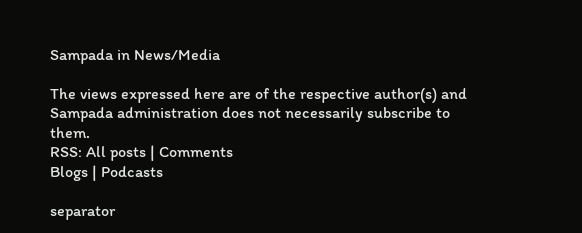Sampada in News/Media

The views expressed here are of the respective author(s) and Sampada administration does not necessarily subscribe to them.
RSS: All posts | Comments
Blogs | Podcasts

separator